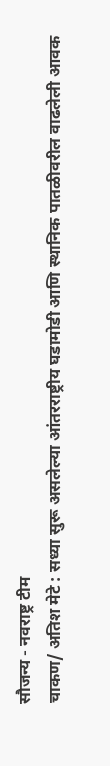सौजन्य - नवराष्ट्र टीम
चाकण/ अतिश मेटे : सध्या सुरू असलेल्या आंतरराष्ट्रीय घडामोडी आणि स्थानिक पातळीवरील वाढलेली आवक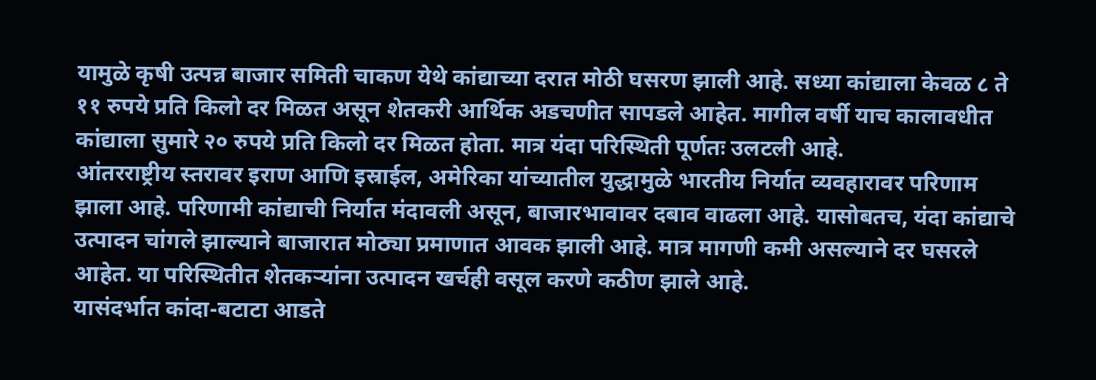यामुळे कृषी उत्पन्न बाजार समिती चाकण येथे कांद्याच्या दरात मोठी घसरण झाली आहे. सध्या कांद्याला केवळ ८ ते ११ रुपये प्रति किलो दर मिळत असून शेतकरी आर्थिक अडचणीत सापडले आहेत. मागील वर्षी याच कालावधीत कांद्याला सुमारे २० रुपये प्रति किलो दर मिळत होता. मात्र यंदा परिस्थिती पूर्णतः उलटली आहे.
आंतरराष्ट्रीय स्तरावर इराण आणि इस्राईल, अमेरिका यांच्यातील युद्धामुळे भारतीय निर्यात व्यवहारावर परिणाम झाला आहे. परिणामी कांद्याची निर्यात मंदावली असून, बाजारभावावर दबाव वाढला आहे. यासोबतच, यंदा कांद्याचे उत्पादन चांगले झाल्याने बाजारात मोठ्या प्रमाणात आवक झाली आहे. मात्र मागणी कमी असल्याने दर घसरले आहेत. या परिस्थितीत शेतकऱ्यांना उत्पादन खर्चही वसूल करणे कठीण झाले आहे.
यासंदर्भात कांदा-बटाटा आडते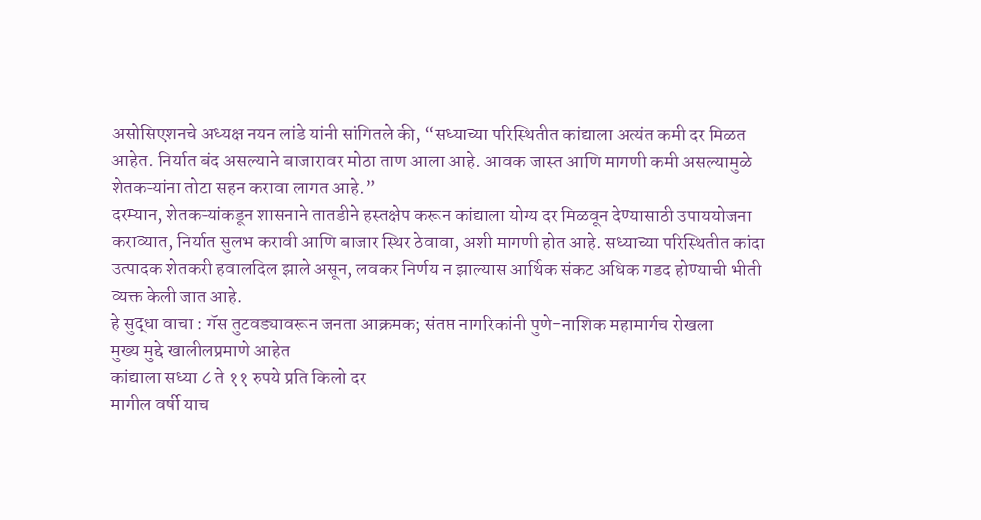असोसिएशनचे अध्यक्ष नयन लांडे यांनी सांगितले की, “सध्याच्या परिस्थितीत कांद्याला अत्यंत कमी दर मिळत आहेत. निर्यात बंद असल्याने बाजारावर मोठा ताण आला आहे. आवक जास्त आणि मागणी कमी असल्यामुळे शेतकऱ्यांना तोटा सहन करावा लागत आहे.”
दरम्यान, शेतकऱ्यांकडून शासनाने तातडीने हस्तक्षेप करून कांद्याला योग्य दर मिळवून देण्यासाठी उपाययोजना कराव्यात, निर्यात सुलभ करावी आणि बाजार स्थिर ठेवावा, अशी मागणी होत आहे. सध्याच्या परिस्थितीत कांदा उत्पादक शेतकरी हवालदिल झाले असून, लवकर निर्णय न झाल्यास आर्थिक संकट अधिक गडद होण्याची भीती व्यक्त केली जात आहे.
हे सुद्धा वाचा : गॅस तुटवड्यावरून जनता आक्रमक; संतप्त नागरिकांनी पुणे-नाशिक महामार्गच रोखला
मुख्य मुद्दे खालीलप्रमाणे आहेत
कांद्याला सध्या ८ ते ११ रुपये प्रति किलो दर
मागील वर्षी याच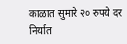काळात सुमारे २० रुपये दर
निर्यात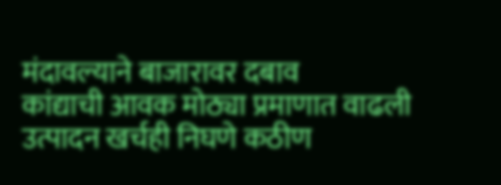मंदावल्याने बाजारावर दबाव
कांद्याची आवक मोठ्या प्रमाणात वाढली
उत्पादन खर्चही निघणे कठीण